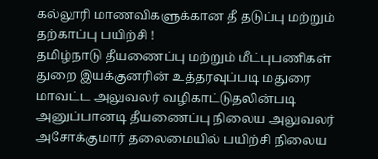கல்லூரி மாணவிகளுக்கான தீ தடுப்பு மற்றும் தற்காப்பு பயிற்சி !
தமிழ்நாடு தீயணைப்பு மற்றும் மீட்புபணிகள் துறை இயக்குனரின் உத்தரவுப்படி மதுரை மாவட்ட அலுவலர் வழிகாட்டுதலின்படி அனுப்பானடி தீயணைப்பு நிலைய அலுவலர் அசோக்குமார் தலைமையில் பயிற்சி நிலைய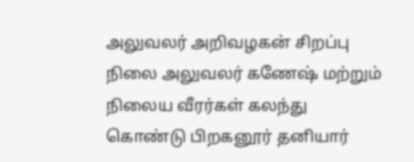அலுவலர் அறிவழகன் சிறப்பு நிலை அலுவலர் கணேஷ் மற்றும் நிலைய வீரர்கள் கலந்து கொண்டு பிறகனூர் தனியார்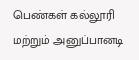பெண்கள் கல்லூரி மற்றும் அனுப்பானடி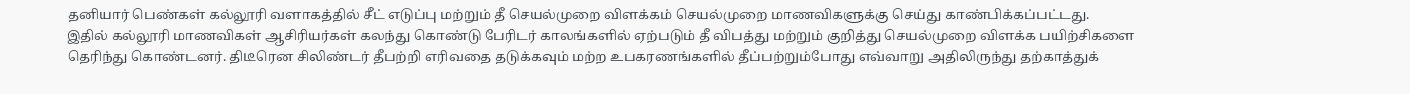தனியார் பெண்கள் கல்லூரி வளாகத்தில் சீட் எடுப்பு மற்றும் தீ செயல்முறை விளக்கம் செயல்முறை மாணவிகளுக்கு செய்து காண்பிக்கப்பட்டது.
இதில் கல்லூரி மாணவிகள் ஆசிரியர்கள் கலந்து கொண்டு பேரிடர் காலங்களில் ஏற்படும் தீ விபத்து மற்றும் குறித்து செயல்முறை விளக்க பயிற்சிகளை தெரிந்து கொண்டனர். திடீரென சிலிண்டர் தீபற்றி எரிவதை தடுக்கவும் மற்ற உபகரணங்களில் தீப்பற்றும்போது எவ்வாறு அதிலிருந்து தற்காத்துக்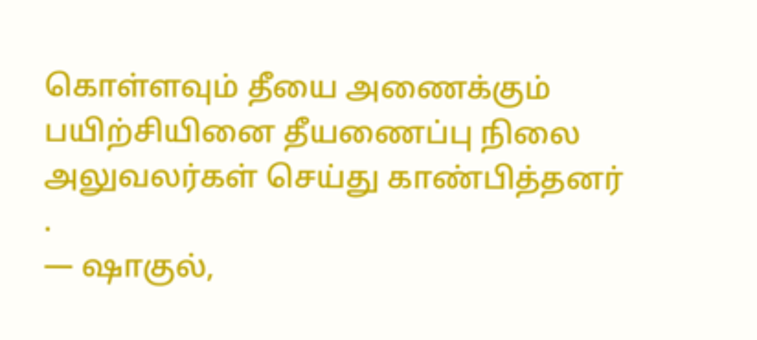கொள்ளவும் தீயை அணைக்கும் பயிற்சியினை தீயணைப்பு நிலை அலுவலர்கள் செய்து காண்பித்தனர் .
— ஷாகுல்,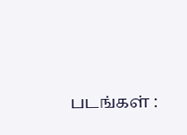படங்கள் :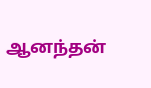ஆனந்தன்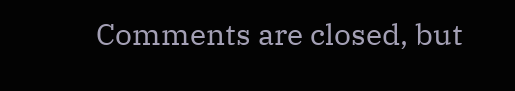Comments are closed, but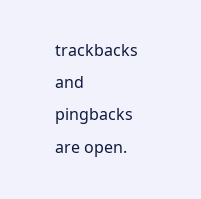trackbacks and pingbacks are open.